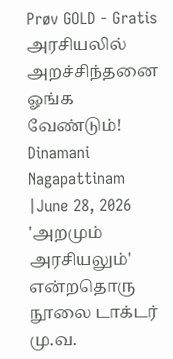Prøv GOLD - Gratis
அரசியலில் அறச்சிந்தனை ஓங்க வேண்டும்!
Dinamani Nagapattinam
|June 28, 2026
'அறமும் அரசியலும்' என்றதொரு நூலை டாக்டர் மு.வ.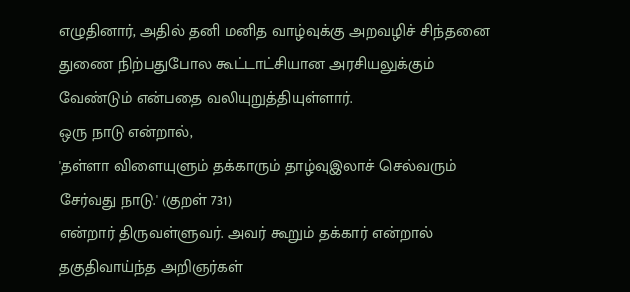எழுதினார், அதில் தனி மனித வாழ்வுக்கு அறவழிச் சிந்தனை துணை நிற்பதுபோல கூட்டாட்சியான அரசியலுக்கும் வேண்டும் என்பதை வலியுறுத்தியுள்ளார்.
ஒரு நாடு என்றால்,
'தள்ளா விளையுளும் தக்காரும் தாழ்வுஇலாச் செல்வரும் சேர்வது நாடு.' (குறள் 731)
என்றார் திருவள்ளுவர். அவர் கூறும் தக்கார் என்றால் தகுதிவாய்ந்த அறிஞர்கள்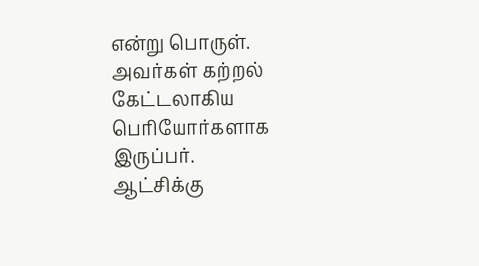என்று பொருள். அவர்கள் கற்றல் கேட்டலாகிய பெரியோர்களாக இருப்பர்.
ஆட்சிக்கு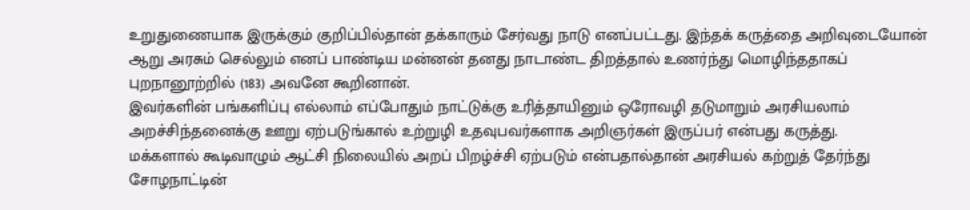உறுதுணையாக இருக்கும் குறிப்பில்தான் தக்காரும் சேர்வது நாடு எனப்பட்டது. இந்தக் கருத்தை அறிவுடையோன் ஆறு அரசும் செல்லும் எனப் பாண்டிய மன்னன் தனது நாடாண்ட திறத்தால் உணர்ந்து மொழிந்ததாகப் புறநானூற்றில் (183) அவனே கூறினான்.
இவர்களின் பங்களிப்பு எல்லாம் எப்போதும் நாட்டுக்கு உரித்தாயினும் ஒரோவழி தடுமாறும் அரசியலாம் அறச்சிந்தனைக்கு ஊறு ஏற்படுங்கால் உற்றுழி உதவுபவர்களாக அறிஞர்கள் இருப்பர் என்பது கருத்து.
மக்களால் கூடிவாழும் ஆட்சி நிலையில் அறப் பிறழ்ச்சி ஏற்படும் என்பதால்தான் அரசியல் கற்றுத் தேர்ந்து சோழநாட்டின்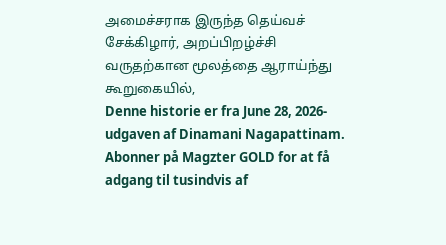அமைச்சராக இருந்த தெய்வச் சேக்கிழார், அறப்பிறழ்ச்சி வருதற்கான மூலத்தை ஆராய்ந்து கூறுகையில்,
Denne historie er fra June 28, 2026-udgaven af Dinamani Nagapattinam.
Abonner på Magzter GOLD for at få adgang til tusindvis af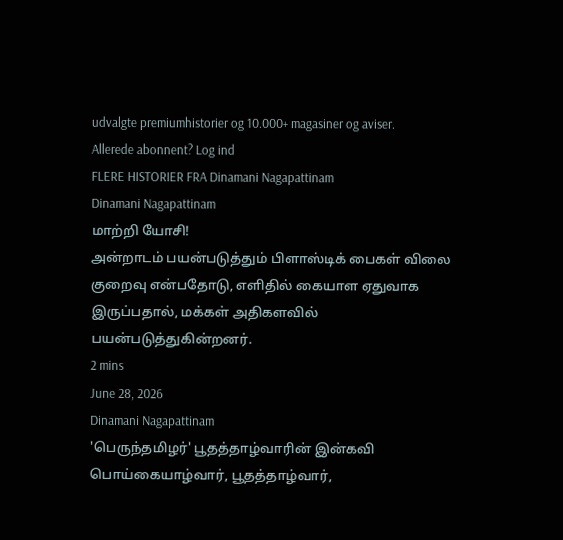udvalgte premiumhistorier og 10.000+ magasiner og aviser.
Allerede abonnent? Log ind
FLERE HISTORIER FRA Dinamani Nagapattinam
Dinamani Nagapattinam
மாற்றி யோசி!
அன்றாடம் பயன்படுத்தும் பிளாஸ்டிக் பைகள் விலை குறைவு என்பதோடு, எளிதில் கையாள ஏதுவாக இருப்பதால், மக்கள் அதிகளவில் பயன்படுத்துகின்றனர்.
2 mins
June 28, 2026
Dinamani Nagapattinam
'பெருந்தமிழர்' பூதத்தாழ்வாரின் இன்கவி
பொய்கையாழ்வார், பூதத்தாழ்வார்,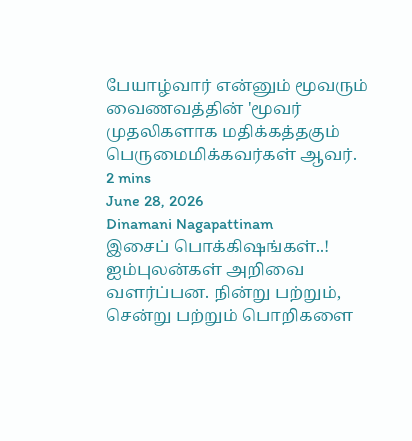பேயாழ்வார் என்னும் மூவரும் வைணவத்தின் 'மூவர் முதலிகளாக மதிக்கத்தகும் பெருமைமிக்கவர்கள் ஆவர்.
2 mins
June 28, 2026
Dinamani Nagapattinam
இசைப் பொக்கிஷங்கள்..!
ஐம்புலன்கள் அறிவை வளர்ப்பன. நின்று பற்றும், சென்று பற்றும் பொறிகளை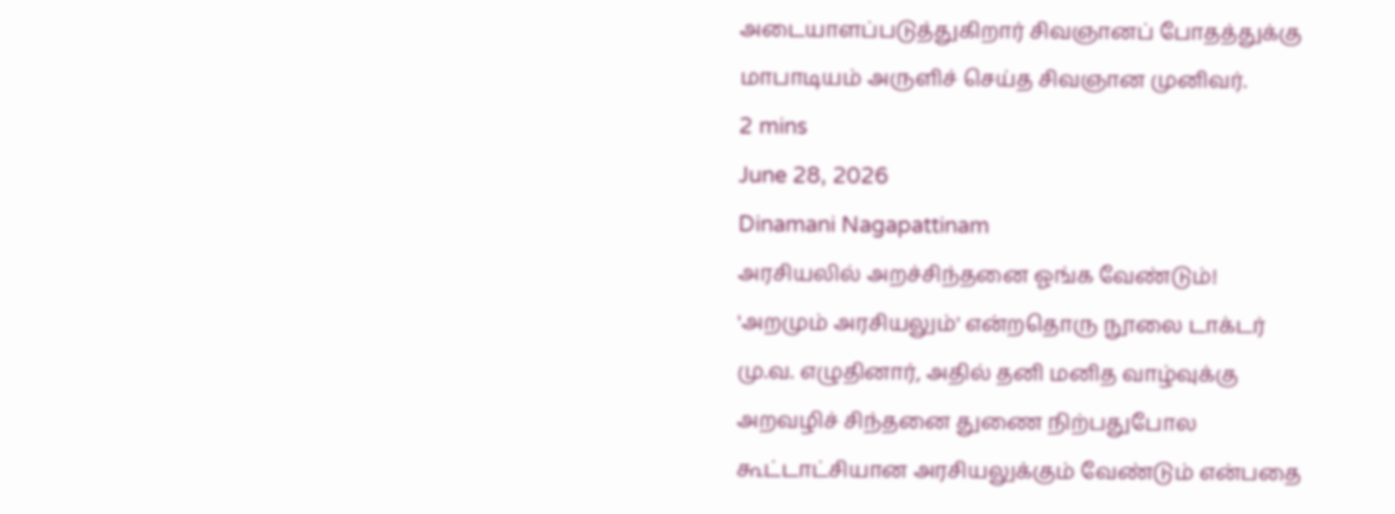அடையாளப்படுத்துகிறார் சிவஞானப் போதத்துக்கு மாபாடியம் அருளிச் செய்த சிவஞான முனிவர்.
2 mins
June 28, 2026
Dinamani Nagapattinam
அரசியலில் அறச்சிந்தனை ஓங்க வேண்டும்!
'அறமும் அரசியலும்' என்றதொரு நூலை டாக்டர் மு.வ. எழுதினார், அதில் தனி மனித வாழ்வுக்கு அறவழிச் சிந்தனை துணை நிற்பதுபோல கூட்டாட்சியான அரசியலுக்கும் வேண்டும் என்பதை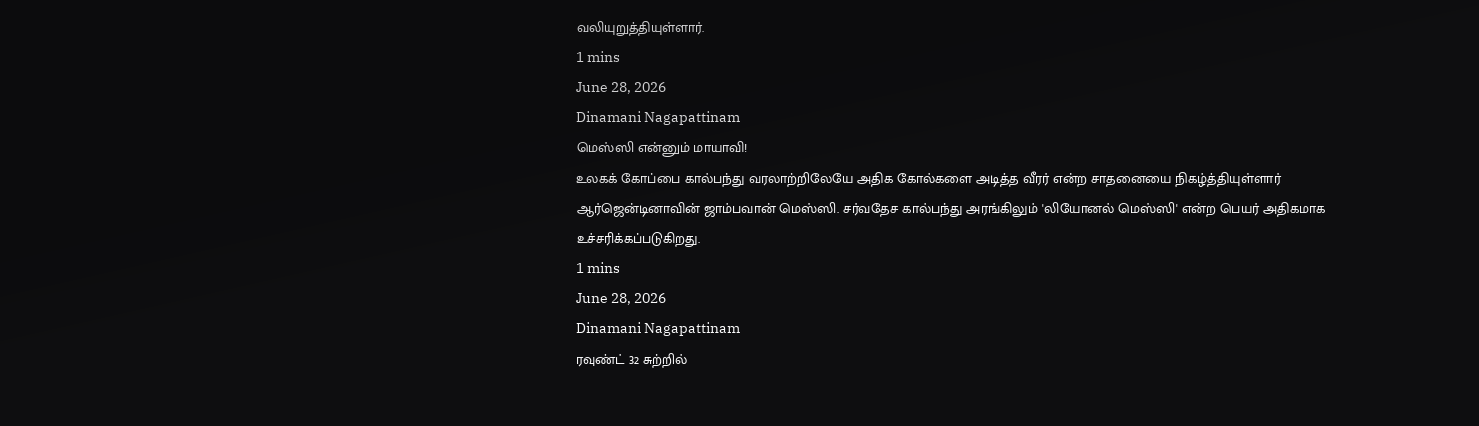வலியுறுத்தியுள்ளார்.
1 mins
June 28, 2026
Dinamani Nagapattinam
மெஸ்ஸி என்னும் மாயாவி!
உலகக் கோப்பை கால்பந்து வரலாற்றிலேயே அதிக கோல்களை அடித்த வீரர் என்ற சாதனையை நிகழ்த்தியுள்ளார் ஆர்ஜென்டினாவின் ஜாம்பவான் மெஸ்ஸி. சர்வதேச கால்பந்து அரங்கிலும் 'லியோனல் மெஸ்ஸி' என்ற பெயர் அதிகமாக உச்சரிக்கப்படுகிறது.
1 mins
June 28, 2026
Dinamani Nagapattinam
ரவுண்ட் 32 சுற்றில்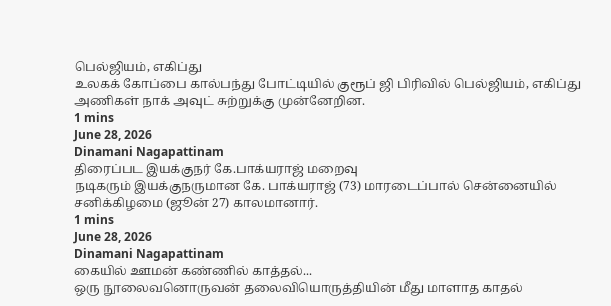பெல்ஜியம், எகிப்து
உலகக் கோப்பை கால்பந்து போட்டியில் குரூப் ஜி பிரிவில் பெல்ஜியம், எகிப்து அணிகள் நாக் அவுட் சுற்றுக்கு முன்னேறின.
1 mins
June 28, 2026
Dinamani Nagapattinam
திரைப்பட இயக்குநர் கே.பாக்யராஜ் மறைவு
நடிகரும் இயக்குநருமான கே. பாக்யராஜ் (73) மாரடைப்பால் சென்னையில் சனிக்கிழமை (ஜூன் 27) காலமானார்.
1 mins
June 28, 2026
Dinamani Nagapattinam
கையில் ஊமன் கண்ணில் காத்தல்...
ஒரு நூலைவனொருவன் தலைவியொருத்தியின் மீது மாளாத காதல்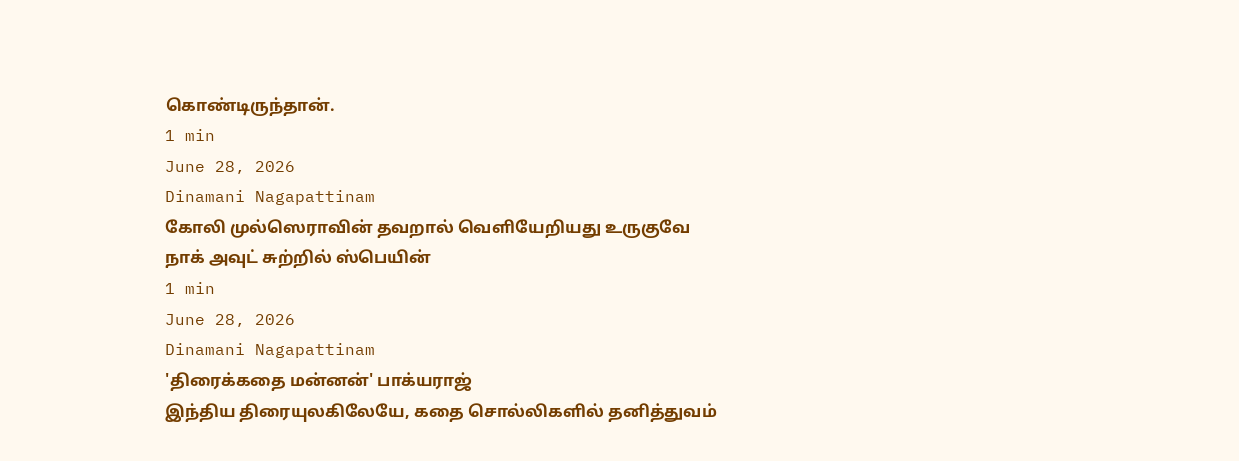கொண்டிருந்தான்.
1 min
June 28, 2026
Dinamani Nagapattinam
கோலி முல்ஸெராவின் தவறால் வெளியேறியது உருகுவே
நாக் அவுட் சுற்றில் ஸ்பெயின்
1 min
June 28, 2026
Dinamani Nagapattinam
'திரைக்கதை மன்னன்' பாக்யராஜ்
இந்திய திரையுலகிலேயே, கதை சொல்லிகளில் தனித்துவம்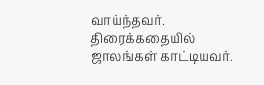வாய்ந்தவர். திரைக்கதையில் ஜாலங்கள் காட்டியவர்.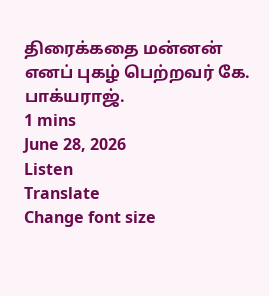திரைக்கதை மன்னன் எனப் புகழ் பெற்றவர் கே. பாக்யராஜ்.
1 mins
June 28, 2026
Listen
Translate
Change font size